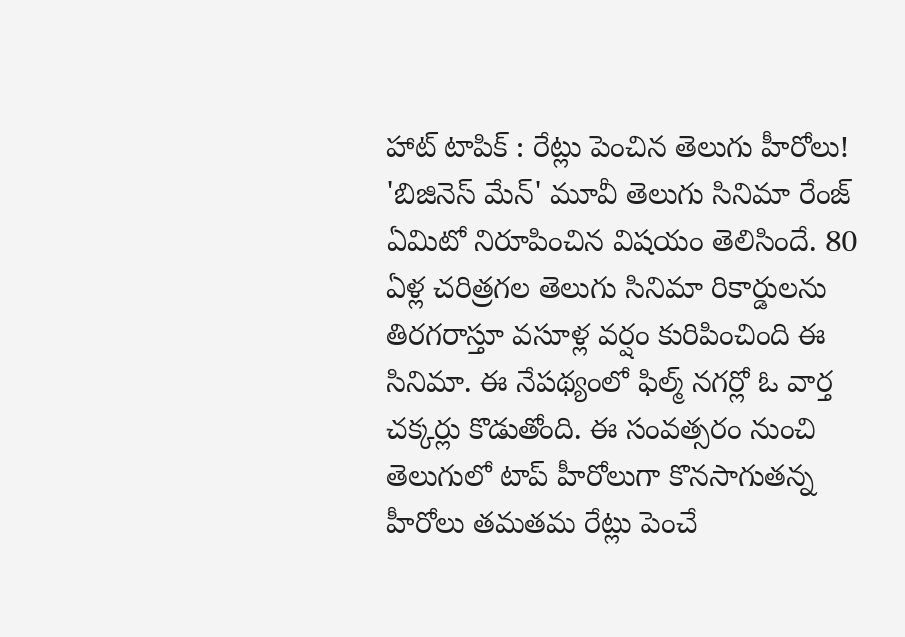హాట్ టాపిక్ : రేట్లు పెంచిన తెలుగు హీరోలు!
'బిజినెస్ మేన్' మూవీ తెలుగు సినిమా రేంజ్ ఏమిటో నిరూపించిన విషయం తెలిసిందే. 80 ఏళ్ల చరిత్రగల తెలుగు సినిమా రికార్డులను తిరగరాస్తూ వసూళ్ల వర్షం కురిపించింది ఈ సినిమా. ఈ నేపథ్యంలో ఫిల్మ్ నగర్లో ఓ వార్త చక్కర్లు కొడుతోంది. ఈ సంవత్సరం నుంచి తెలుగులో టాప్ హీరోలుగా కొనసాగుతన్న హీరోలు తమతమ రేట్లు పెంచే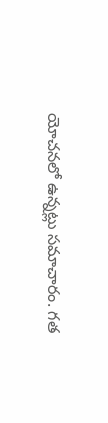యోచనలో ఉన్నట్లు సమాచారం. గత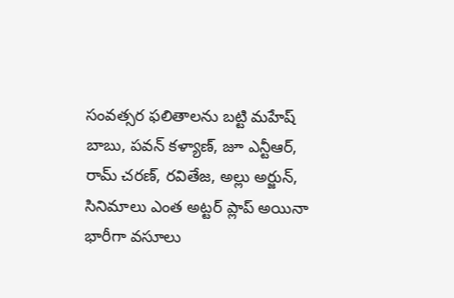సంవత్సర ఫలితాలను బట్టి మహేష్ బాబు, పవన్ కళ్యాణ్, జూ ఎన్టీఆర్, రామ్ చరణ్, రవితేజ, అల్లు అర్జున్, సినిమాలు ఎంత అట్టర్ ప్లాప్ అయినా భారీగా వసూలు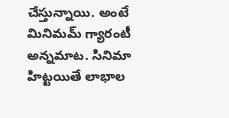చేస్తున్నాయి. అంటే మినిమమ్ గ్యారంటీ అన్నమాట. సినిమా హిట్టయితే లాభాల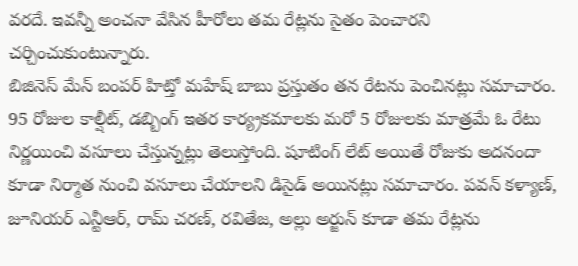వరదే. ఇవన్నీ అంచనా వేసిన హీరోలు తమ రేట్లను సైతం పెంచారని చర్చించుకుంటున్నారు.
బిజినెస్ మేన్ బంపర్ హిట్తో మహేష్ బాబు ప్రస్తుతం తన రేటను పెంచినట్లు సమాచారం. 95 రోజుల కాల్షీట్, డబ్బింగ్ ఇతర కార్య్రకమాలకు మరో 5 రోజులకు మాత్రమే ఓ రేటు నిర్ణయించి వసూలు చేస్తున్నట్లు తెలుస్తోంది. షూటింగ్ లేట్ అయితే రోజుకు అదనందా కూడా నిర్మాత నుంచి వసూలు చేయాలని డిసైడ్ అయినట్లు సమాచారం. పవన్ కళ్యాణ్, జూనియర్ ఎన్టీఆర్, రామ్ చరణ్, రవితేజ, అల్లు అర్జున్ కూడా తమ రేట్లను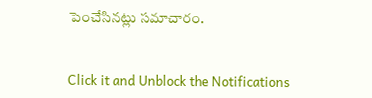పెంచేసినట్లు సమాచారం.


Click it and Unblock the Notifications